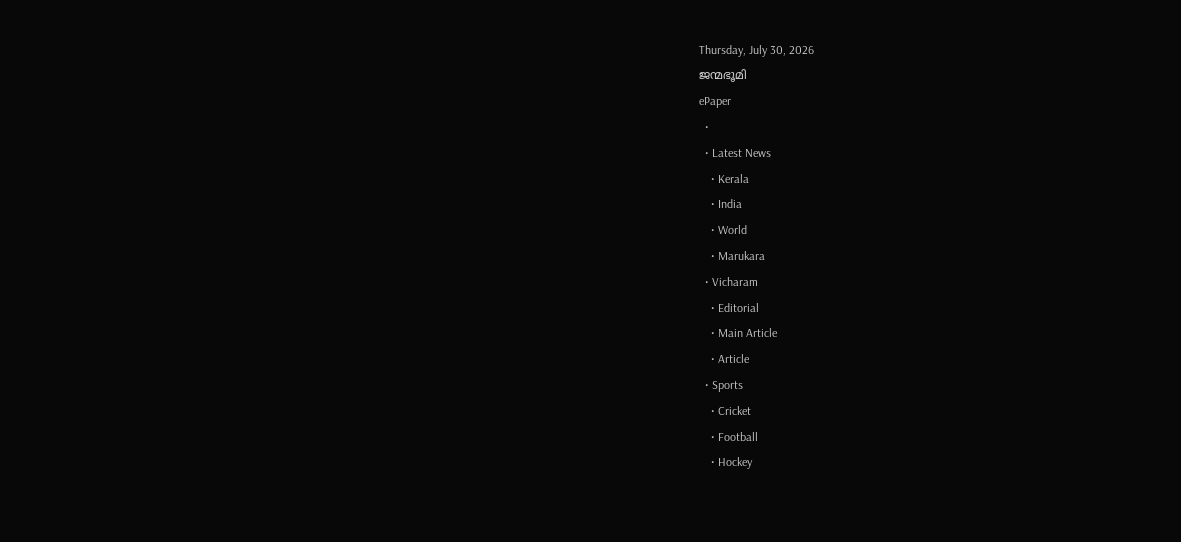Thursday, July 30, 2026
ജന്മഭൂമി
ePaper
  •
  • Latest News
    • Kerala
    • India
    • World
    • Marukara
  • Vicharam
    • Editorial
    • Main Article
    • Article
  • Sports
    • Cricket
    • Football
    • Hockey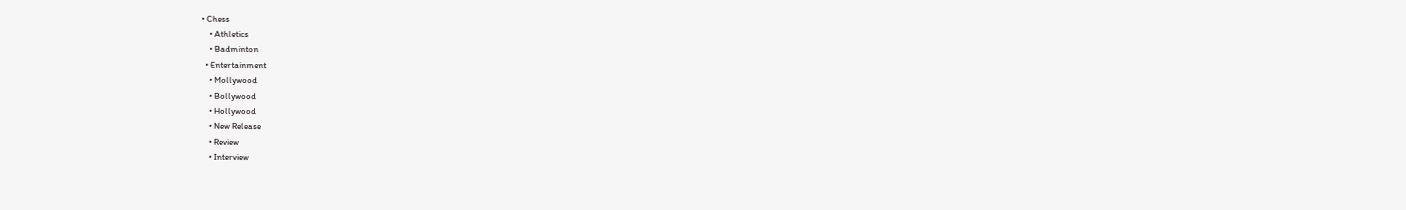• Chess
    • Athletics
    • Badminton
  • Entertainment
    • Mollywood
    • Bollywood
    • Hollywood
    • New Release
    • Review
    • Interview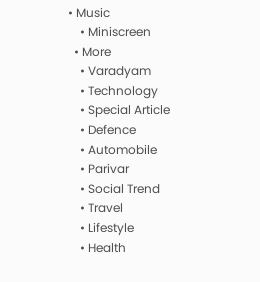• Music
    • Miniscreen
  • More
    • Varadyam
    • Technology
    • Special Article
    • Defence
    • Automobile
    • Parivar
    • Social Trend
    • Travel
    • Lifestyle
    • Health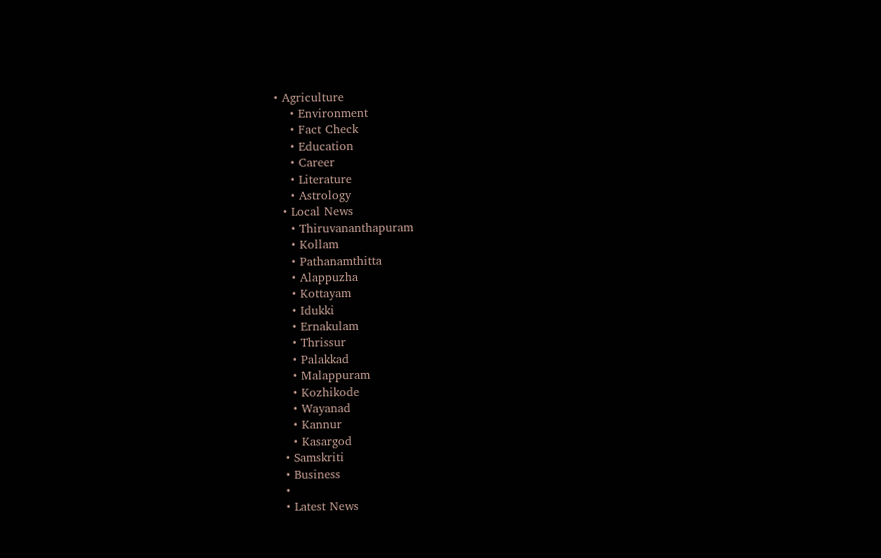• Agriculture
    • Environment
    • Fact Check
    • Education
    • Career
    • Literature
    • Astrology
  • Local News
    • Thiruvananthapuram
    • Kollam
    • Pathanamthitta
    • Alappuzha
    • Kottayam
    • Idukki
    • Ernakulam
    • Thrissur
    • Palakkad
    • Malappuram
    • Kozhikode
    • Wayanad
    • Kannur
    • Kasargod
  • Samskriti
  • Business
  •
  • Latest News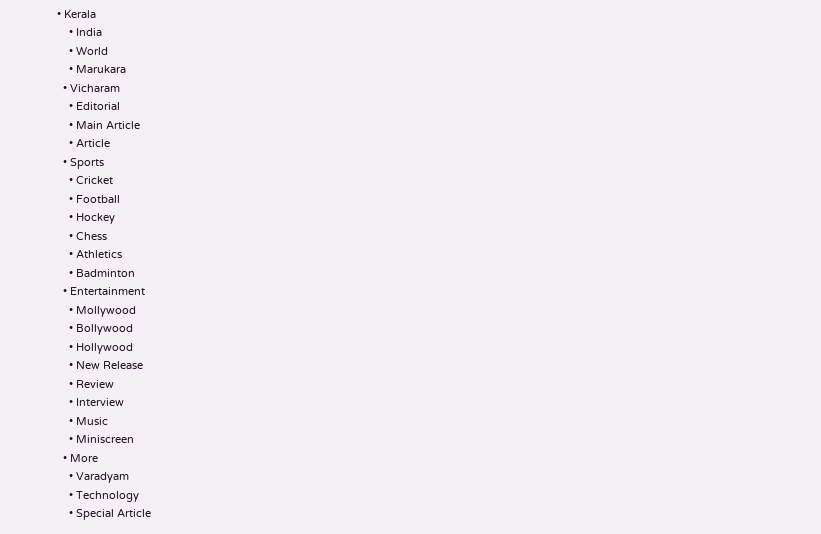• Kerala
    • India
    • World
    • Marukara
  • Vicharam
    • Editorial
    • Main Article
    • Article
  • Sports
    • Cricket
    • Football
    • Hockey
    • Chess
    • Athletics
    • Badminton
  • Entertainment
    • Mollywood
    • Bollywood
    • Hollywood
    • New Release
    • Review
    • Interview
    • Music
    • Miniscreen
  • More
    • Varadyam
    • Technology
    • Special Article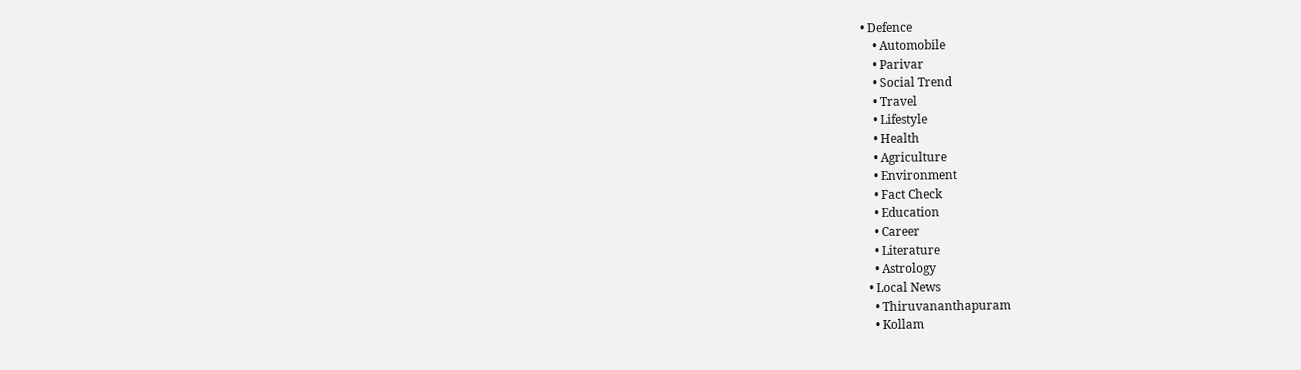• Defence
    • Automobile
    • Parivar
    • Social Trend
    • Travel
    • Lifestyle
    • Health
    • Agriculture
    • Environment
    • Fact Check
    • Education
    • Career
    • Literature
    • Astrology
  • Local News
    • Thiruvananthapuram
    • Kollam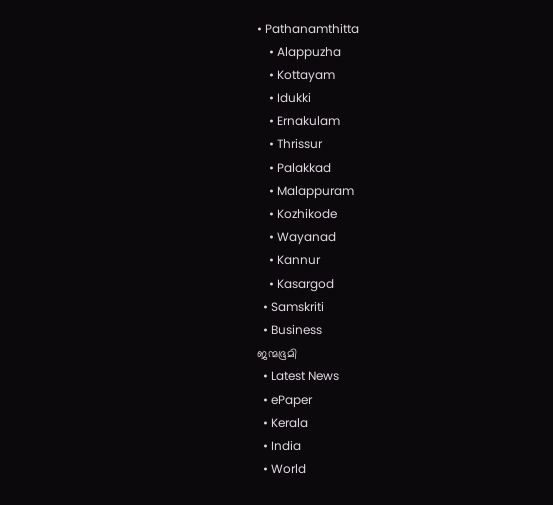• Pathanamthitta
    • Alappuzha
    • Kottayam
    • Idukki
    • Ernakulam
    • Thrissur
    • Palakkad
    • Malappuram
    • Kozhikode
    • Wayanad
    • Kannur
    • Kasargod
  • Samskriti
  • Business
ജന്മഭൂമി
  • Latest News
  • ePaper
  • Kerala
  • India
  • World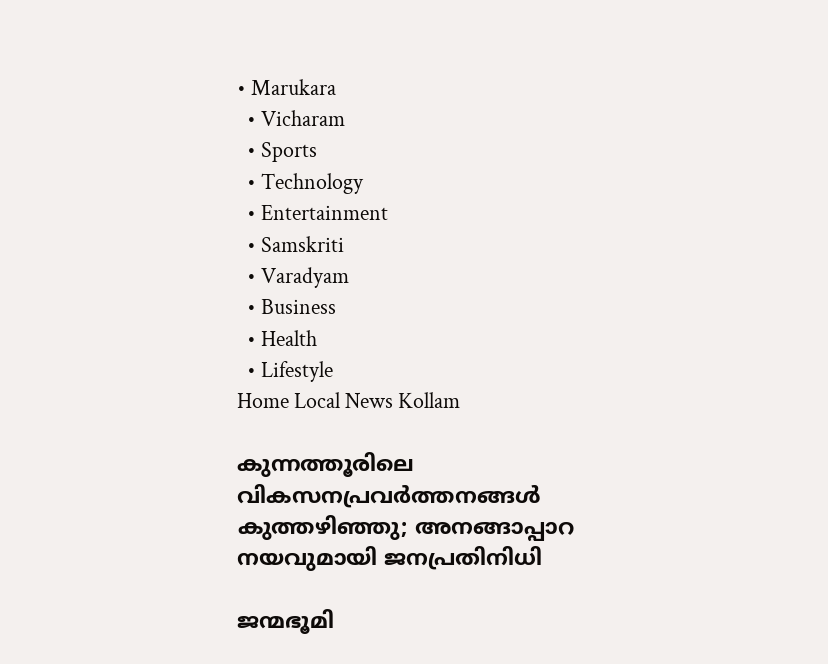• Marukara
  • Vicharam
  • Sports
  • Technology
  • Entertainment
  • Samskriti
  • Varadyam
  • Business
  • Health
  • Lifestyle
Home Local News Kollam

കുന്നത്തൂരിലെ വികസനപ്രവര്‍ത്തനങ്ങള്‍ കുത്തഴിഞ്ഞു; അനങ്ങാപ്പാറ നയവുമായി ജനപ്രതിനിധി

ജന്മഭൂമി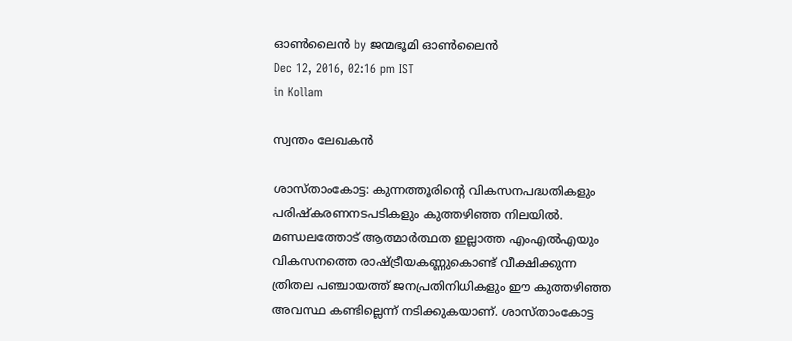ഓണ്‍ലൈന്‍ by ജന്മഭൂമി ഓണ്‍ലൈന്‍
Dec 12, 2016, 02:16 pm IST
in Kollam

സ്വന്തം ലേഖകന്‍

ശാസ്താംകോട്ട: കുന്നത്തൂരിന്റെ വികസനപദ്ധതികളും പരിഷ്‌കരണനടപടികളും കുത്തഴിഞ്ഞ നിലയില്‍. മണ്ഡലത്തോട് ആത്മാര്‍ത്ഥത ഇല്ലാത്ത എംഎല്‍എയും വികസനത്തെ രാഷ്‌ട്രീയകണ്ണുകൊണ്ട് വീക്ഷിക്കുന്ന ത്രിതല പഞ്ചായത്ത് ജനപ്രതിനിധികളും ഈ കുത്തഴിഞ്ഞ അവസ്ഥ കണ്ടില്ലെന്ന് നടിക്കുകയാണ്. ശാസ്താംകോട്ട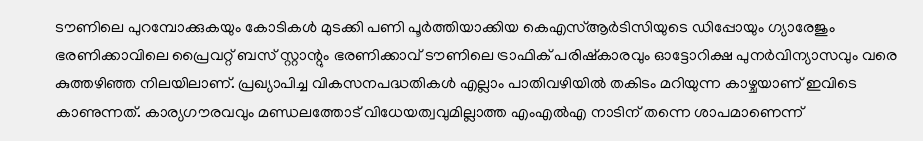ടൗണിലെ പുറമ്പോക്കുകയും കോടികള്‍ മുടക്കി പണി പൂര്‍ത്തിയാക്കിയ കെഎസ്ആര്‍ടിസിയുടെ ഡിപ്പോയും ഗ്യാരേജും ഭരണിക്കാവിലെ പ്രൈവറ്റ് ബസ് സ്റ്റാന്റും ഭരണിക്കാവ് ടൗണിലെ ട്രാഫിക് പരിഷ്‌കാരവും ഓട്ടോറിക്ഷ പുനര്‍വിന്യാസവും വരെ കുത്തഴിഞ്ഞ നിലയിലാണ്. പ്രഖ്യാപിച്ച വികസനപദ്ധതികള്‍ എല്ലാം പാതിവഴിയില്‍ തകിടം മറിയുന്ന കാഴ്ചയാണ് ഇവിടെ കാണുന്നത്. കാര്യഗൗരവവും മണ്ഡലത്തോട് വിധേയത്വവുമില്ലാത്ത എംഎല്‍എ നാടിന് തന്നെ ശാപമാണെന്ന്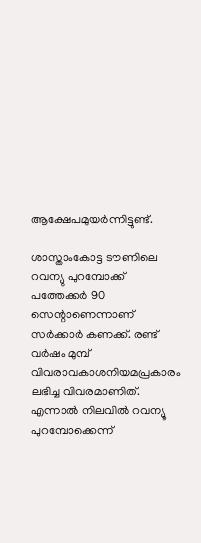ആക്ഷേപമുയര്‍ന്നിട്ടുണ്ട്.

ശാസ്താംകോട്ട ടൗണിലെ റവന്യു പുറമ്പോക്ക് പത്തേക്കര്‍ 90 സെന്റാണെന്നാണ് സര്‍ക്കാര്‍ കണക്ക്. രണ്ട് വര്‍ഷം മുമ്പ് വിവരാവകാശനിയമപ്രകാരം ലഭിച്ച വിവരമാണിത്. എന്നാല്‍ നിലവില്‍ റവന്യൂ പുറമ്പോക്കെന്ന്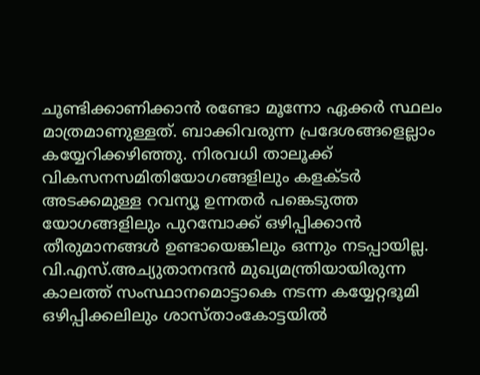ചൂണ്ടിക്കാണിക്കാന്‍ രണ്ടോ മൂന്നോ ഏക്കര്‍ സ്ഥലം മാത്രമാണുള്ളത്. ബാക്കിവരുന്ന പ്രദേശങ്ങളെല്ലാം കയ്യേറിക്കഴിഞ്ഞു. നിരവധി താലൂക്ക് വികസനസമിതിയോഗങ്ങളിലും കളക്ടര്‍ അടക്കമുള്ള റവന്യൂ ഉന്നതര്‍ പങ്കെടുത്ത യോഗങ്ങളിലും പുറമ്പോക്ക് ഒഴിപ്പിക്കാന്‍ തീരുമാനങ്ങള്‍ ഉണ്ടായെങ്കിലും ഒന്നും നടപ്പായില്ല. വി.എസ്.അച്യുതാനന്ദന്‍ മുഖ്യമന്ത്രിയായിരുന്ന കാലത്ത് സംസ്ഥാനമൊട്ടാകെ നടന്ന കയ്യേറ്റഭൂമി ഒഴിപ്പിക്കലിലും ശാസ്താംകോട്ടയില്‍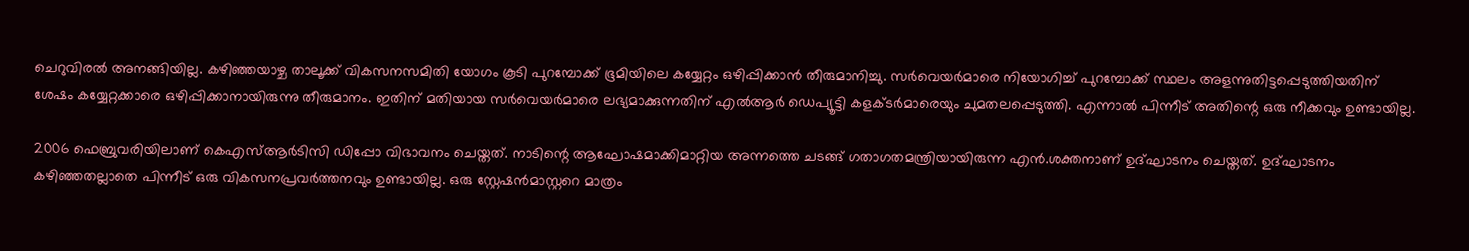ചെറുവിരല്‍ അനങ്ങിയില്ല. കഴിഞ്ഞയാഴ്ച താലൂക്ക് വികസനസമിതി യോഗം കൂടി പുറമ്പോക്ക് ഭൂമിയിലെ കയ്യേറ്റം ഒഴിപ്പിക്കാന്‍ തീരുമാനിച്ചു. സര്‍വെയര്‍മാരെ നിയോഗിച്ച് പുറമ്പോക്ക് സ്ഥലം അളന്നുതിട്ടപ്പെടുത്തിയതിന് ശേഷം കയ്യേറ്റക്കാരെ ഒഴിപ്പിക്കാനായിരുന്നു തീരുമാനം. ഇതിന് മതിയായ സര്‍വെയര്‍മാരെ ലഭ്യമാക്കുന്നതിന് എല്‍ആര്‍ ഡെപ്യൂട്ടി കളക്ടര്‍മാരെയും ചുമതലപ്പെടുത്തി. എന്നാല്‍ പിന്നീട് അതിന്റെ ഒരു നീക്കവും ഉണ്ടായില്ല.

2006 ഫെബ്രുവരിയിലാണ് കെഎസ്ആര്‍ടിസി ഡിപ്പോ വിഭാവനം ചെയ്തത്. നാടിന്റെ ആഘോഷമാക്കിമാറ്റിയ അന്നത്തെ ചടങ്ങ് ഗതാഗതമന്ത്രിയായിരുന്ന എന്‍.ശക്തനാണ് ഉദ്ഘാടനം ചെയ്തത്. ഉദ്ഘാടനം കഴിഞ്ഞതല്ലാതെ പിന്നീട് ഒരു വികസനപ്രവര്‍ത്തനവും ഉണ്ടായില്ല. ഒരു സ്റ്റേഷന്‍മാസ്റ്ററെ മാത്രം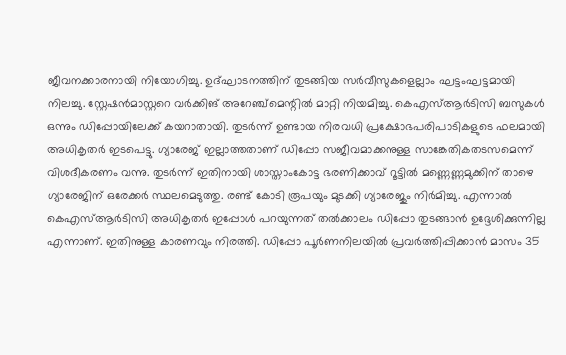ജീവനക്കാരനായി നിയോഗിച്ചു. ഉദ്ഘാടനത്തിന് തുടങ്ങിയ സര്‍വീസുകളെല്ലാം ഘട്ടംഘട്ടമായി നിലച്ചു. സ്റ്റേഷന്‍മാസ്റ്ററെ വര്‍ക്കിങ് അറേഞ്ച്‌മെന്റില്‍ മാറ്റി നിയമിച്ചു. കെഎസ്ആര്‍ടിസി ബസുകള്‍ ഒന്നും ഡിപ്പോയിലേക്ക് കയറാതായി. തുടര്‍ന്ന് ഉണ്ടായ നിരവധി പ്രക്ഷോഭപരിപാടികളുടെ ഫലമായി അധികൃതര്‍ ഇടപെട്ടു. ഗ്യാരേജ് ഇല്ലാത്തതാണ് ഡിപ്പോ സജീവമാക്കനുള്ള സാങ്കേതികതടസമെന്ന് വിശദീകരണം വന്നു. തുടര്‍ന്ന് ഇതിനായി ശാസ്താംകോട്ട ഭരണിക്കാവ് റൂട്ടില്‍ മണ്ണെണ്ണമുക്കിന് താഴെ ഗ്യാരേജിന് ഒരേക്കര്‍ സ്ഥലമെടുത്തു. രണ്ട് കോടി രൂപയും മുടക്കി ഗ്യാരേജും നിര്‍മിച്ചു. എന്നാല്‍ കെഎസ്ആര്‍ടിസി അധികൃതര്‍ ഇപ്പോള്‍ പറയുന്നത് തല്‍ക്കാലം ഡിപ്പോ തുടങ്ങാന്‍ ഉദ്ദേശിക്കുന്നില്ല എന്നാണ്. ഇതിനുള്ള കാരണവും നിരത്തി. ഡിപ്പോ പൂര്‍ണനിലയില്‍ പ്രവര്‍ത്തിപ്പിക്കാന്‍ മാസം 35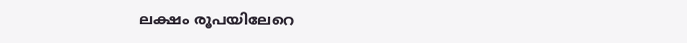ലക്ഷം രൂപയിലേറെ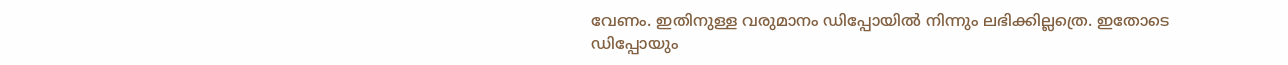വേണം. ഇതിനുള്ള വരുമാനം ഡിപ്പോയില്‍ നിന്നും ലഭിക്കില്ലത്രെ. ഇതോടെ ഡിപ്പോയും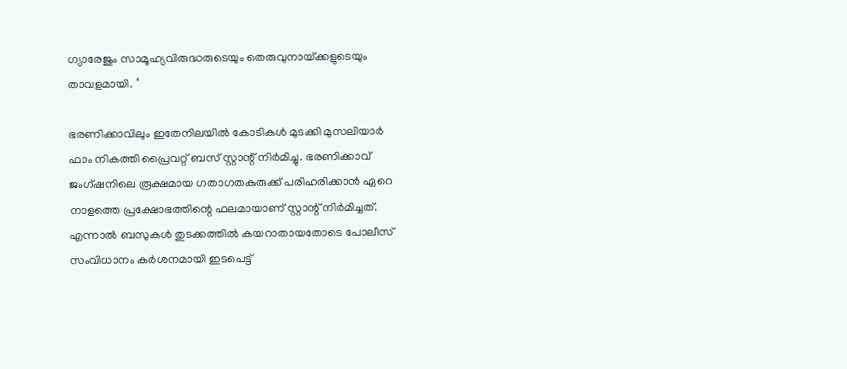ഗ്യാരേജും സാമൂഹ്യവിരുദ്ധരുടെയും തെരുവുനായ്‌ക്കളുടെയും താവളമായി. ‘

ഭരണിക്കാവിലും ഇതേനിലയില്‍ കോടികള്‍ മുടക്കി മുസലിയാര്‍ ഫാം നികത്തി പ്രൈവറ്റ് ബസ് സ്റ്റാന്റ് നിര്‍മിച്ചു. ഭരണിക്കാവ് ജംഗ്ഷനിലെ രൂക്ഷമായ ഗതാഗതകുരുക്ക് പരിഹരിക്കാന്‍ ഏറെ നാളത്തെ പ്രക്ഷോഭത്തിന്റെ ഫലമായാണ് സ്റ്റാന്റ് നിര്‍മിച്ചത്. എന്നാല്‍ ബസുകള്‍ തുടക്കത്തില്‍ കയറാതായതോടെ പോലീസ് സംവിധാനം കര്‍ശനമായി ഇടപെട്ട്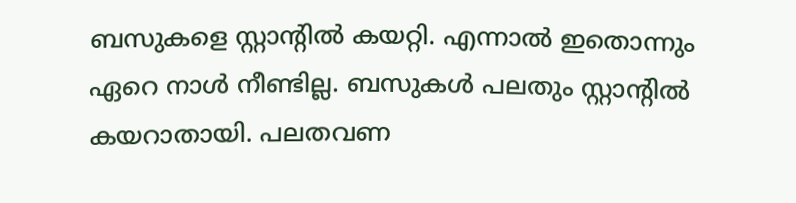ബസുകളെ സ്റ്റാന്റില്‍ കയറ്റി. എന്നാല്‍ ഇതൊന്നും ഏറെ നാള്‍ നീണ്ടില്ല. ബസുകള്‍ പലതും സ്റ്റാന്റില്‍ കയറാതായി. പലതവണ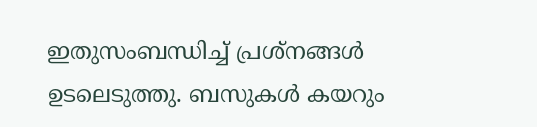ഇതുസംബന്ധിച്ച് പ്രശ്‌നങ്ങള്‍ ഉടലെടുത്തു. ബസുകള്‍ കയറും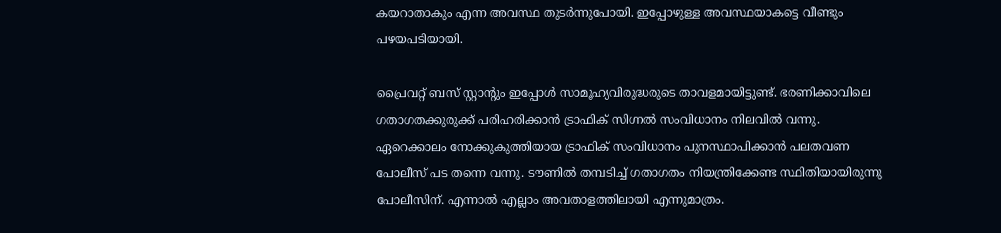കയറാതാകും എന്ന അവസ്ഥ തുടര്‍ന്നുപോയി. ഇപ്പോഴുള്ള അവസ്ഥയാകട്ടെ വീണ്ടും പഴയപടിയായി.

പ്രൈവറ്റ് ബസ് സ്റ്റാന്റും ഇപ്പോള്‍ സാമൂഹ്യവിരുദ്ധരുടെ താവളമായിട്ടുണ്ട്. ഭരണിക്കാവിലെ ഗതാഗതക്കുരുക്ക് പരിഹരിക്കാന്‍ ട്രാഫിക് സിഗ്നല്‍ സംവിധാനം നിലവില്‍ വന്നു. ഏറെക്കാലം നോക്കുകുത്തിയായ ട്രാഫിക് സംവിധാനം പുനസ്ഥാപിക്കാന്‍ പലതവണ പോലീസ് പട തന്നെ വന്നു. ടൗണില്‍ തമ്പടിച്ച് ഗതാഗതം നിയന്ത്രിക്കേണ്ട സ്ഥിതിയായിരുന്നു പോലീസിന്. എന്നാല്‍ എല്ലാം അവതാളത്തിലായി എന്നുമാത്രം.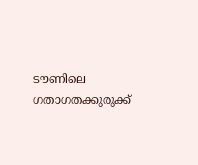ടൗണിലെ ഗതാഗതക്കുരുക്ക്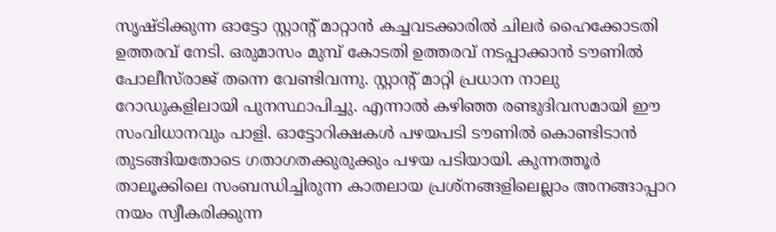സൃഷ്ടിക്കുന്ന ഓട്ടോ സ്റ്റാന്റ് മാറ്റാന്‍ കച്ചവടക്കാരില്‍ ചിലര്‍ ഹൈക്കോടതി ഉത്തരവ് നേടി. ഒരുമാസം മുമ്പ് കോടതി ഉത്തരവ് നടപ്പാക്കാന്‍ ടൗണില്‍ പോലീസ്‌രാജ് തന്നെ വേണ്ടിവന്നു. സ്റ്റാന്റ് മാറ്റി പ്രധാന നാലു റോഡുകളിലായി പുനസ്ഥാപിച്ചു. എന്നാല്‍ കഴിഞ്ഞ രണ്ടുദിവസമായി ഈ സംവിധാനവും പാളി. ഓട്ടോറിക്ഷകള്‍ പഴയപടി ടൗണില്‍ കൊണ്ടിടാന്‍ തുടങ്ങിയതോടെ ഗതാഗതക്കുരുക്കും പഴയ പടിയായി. കുന്നത്തൂര്‍ താലൂക്കിലെ സംബന്ധിച്ചിരുന്ന കാതലായ പ്രശ്‌നങ്ങളിലെല്ലാം അനങ്ങാപ്പാറ നയം സ്വീകരിക്കുന്ന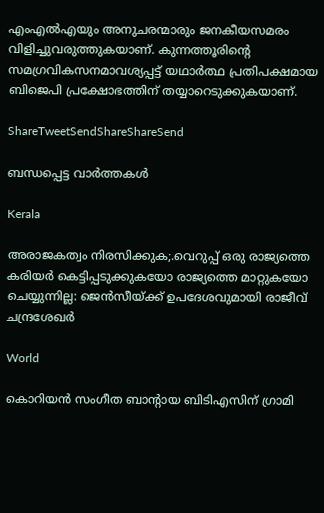എംഎല്‍എയും അനുചരന്മാരും ജനകീയസമരം വിളിച്ചുവരുത്തുകയാണ്. കുന്നത്തൂരിന്റെ സമഗ്രവികസനമാവശ്യപ്പട്ട് യഥാര്‍ത്ഥ പ്രതിപക്ഷമായ ബിജെപി പ്രക്ഷോഭത്തിന് തയ്യാറെടുക്കുകയാണ്.

ShareTweetSendShareShareSend

ബന്ധപ്പെട്ട വാര്‍ത്തകള്‍

Kerala

അരാജകത്വം നിരസിക്കുക;.വെറുപ്പ് ഒരു രാജ്യത്തെ കരിയർ കെട്ടിപ്പടുക്കുകയോ രാജ്യത്തെ മാറ്റുകയോ ചെയ്യുന്നില്ല: ജെന്‍സീയ്‌ക്ക് ഉപദേശവുമായി രാജീവ് ചന്ദ്രശേഖര്‍

World

കൊറിയന്‍ സംഗീത ബാന്‍റായ ബിടിഎസിന് ഗ്രാമി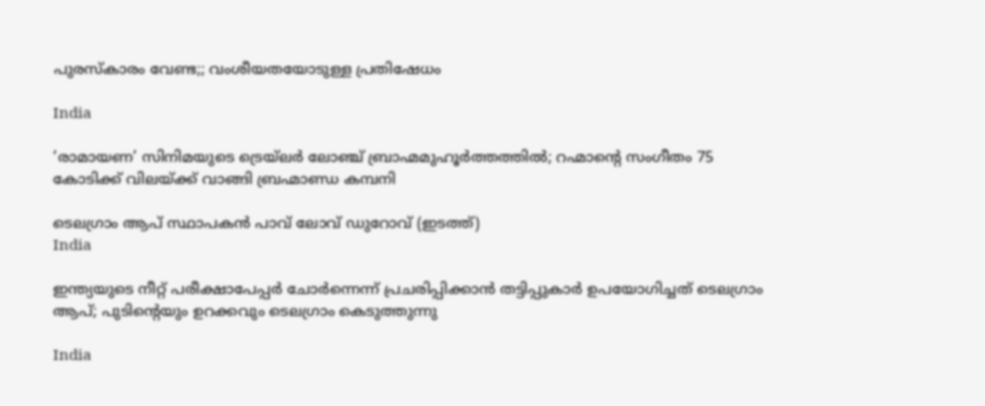പുരസ്കാരം വേണ്ട;; വംശീയതയോടുള്ള പ്രതിഷേധം

India

‘രാമായണ’ സിനിമയുടെ ട്രെയ്‌ലര്‍ ലോഞ്ച് ബ്രാഹ്മമുഹൂര്‍ത്തത്തില്‍; റഹ്മാന്റെ സംഗീതം 75 കോടിക്ക് വിലയ്‌ക്ക് വാങ്ങി ബ്രഹ്മാണ്ഡ കമ്പനി

ടെലഗ്രാം ആപ് സ്ഥാപകന്‍ പാവ് ലോവ് ഡുറോവ് (ഇടത്ത്)
India

ഇന്ത്യയുടെ നീറ്റ് പരീക്ഷാപേപ്പര്‍ ചോര്‍ന്നെന്ന് പ്രചരിപ്പിക്കാന്‍ തട്ടിപ്പുകാര്‍ ഉപയോഗിച്ചത് ടെലഗ്രാം ആപ്; പുടിന്റെയും ഉറക്കവും ടെലഗ്രാം കെടുത്തുന്നു

India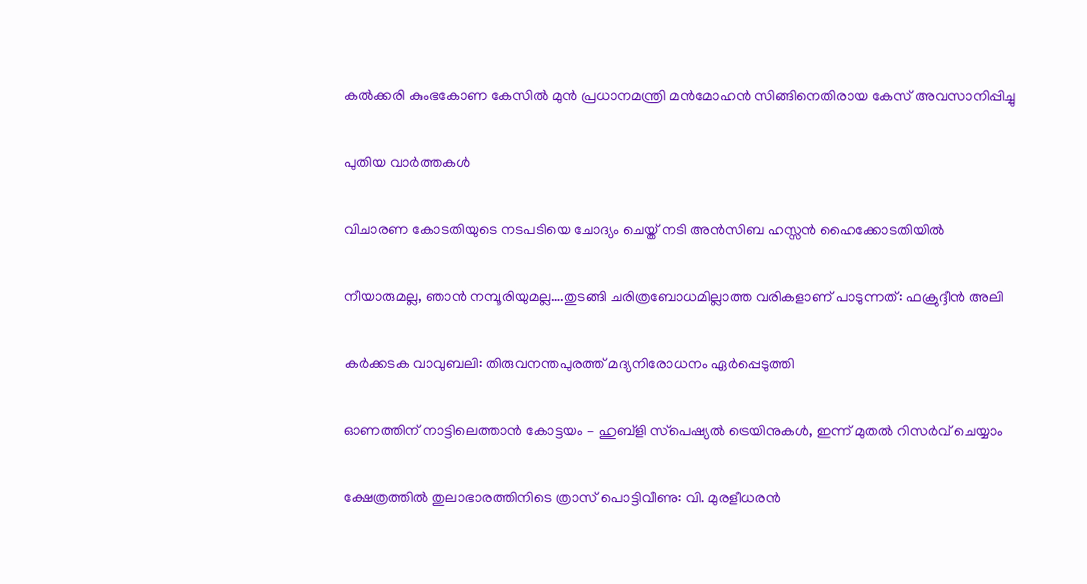കല്‍ക്കരി കുംഭകോണ കേസില്‍ മുന്‍ പ്രധാനമന്ത്രി മന്‍മോഹന്‍ സിങ്ങിനെതിരായ കേസ് അവസാനിപ്പിച്ചു

പുതിയ വാര്‍ത്തകള്‍

വിചാരണ കോടതിയുടെ നടപടിയെ ചോദ്യം ചെയ്ത് നടി അന്‍സിബ ഹസ്സന്‍ ഹൈക്കോടതിയില്‍

നീയാരുമല്ല, ഞാന്‍ നമ്പൂരിയുമല്ല….തുടങ്ങി ചരിത്രബോധമില്ലാത്ത വരികളാണ് പാടുന്നത്: ഫക്രുദ്ദീന്‍ അലി

കര്‍ക്കടക വാവുബലി: തിരുവനന്തപുരത്ത് മദ്യനിരോധനം ഏര്‍പ്പെടുത്തി

ഓണത്തിന് നാട്ടിലെത്താന്‍ കോട്ടയം – ഹുബ്‌ളി സ്‌പെഷ്യല്‍ ട്രെയിനുകള്‍, ഇന്ന് മുതല്‍ റിസര്‍വ് ചെയ്യാം

ക്ഷേത്രത്തില്‍ തുലാഭാരത്തിനിടെ ത്രാസ് പൊട്ടിവീണു: വി. മുരളീധരന്‍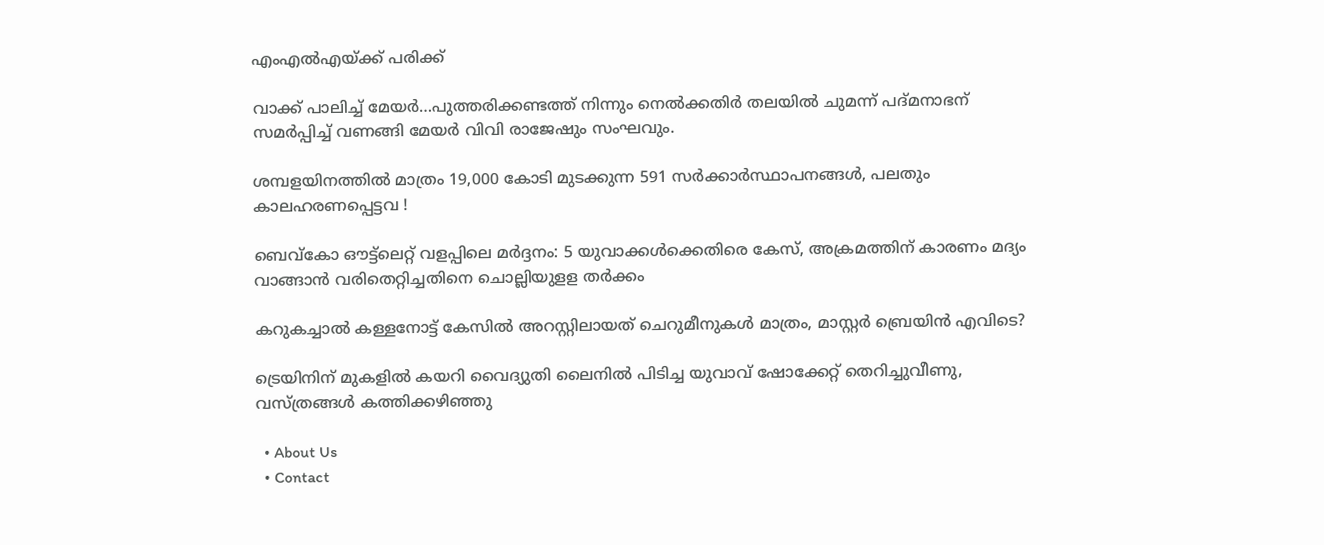എംഎല്‍എയ്‌ക്ക് പരിക്ക്

വാക്ക് പാലിച്ച് മേയർ…പുത്തരിക്കണ്ടത്ത് നിന്നും നെൽക്കതിർ തലയിൽ ചുമന്ന് പദ്മനാഭന് സമർപ്പിച്ച് വണങ്ങി മേയര്‍ വിവി രാജേഷും സംഘവും.

ശമ്പളയിനത്തില്‍ മാത്രം 19,000 കോടി മുടക്കുന്ന 591 സര്‍ക്കാര്‍സ്ഥാപനങ്ങള്‍, പലതും കാലഹരണപ്പെട്ടവ !

ബെവ്‌കോ ഔട്ട്ലെറ്റ് വളപ്പിലെ മര്‍ദ്ദനം: 5 യുവാക്കള്‍ക്കെതിരെ കേസ്, അക്രമത്തിന് കാരണം മദ്യം വാങ്ങാന്‍ വരിതെറ്റിച്ചതിനെ ചൊല്ലിയുളള തര്‍ക്കം

കറുകച്ചാല്‍ കള്ളനോട്ട് കേസില്‍ അറസ്റ്റിലായത് ചെറുമീനുകള്‍ മാത്രം, മാസ്റ്റര്‍ ബ്രെയിന്‍ എവിടെ?

ട്രെയിനിന് മുകളില്‍ കയറി വൈദ്യുതി ലൈനില്‍ പിടിച്ച യുവാവ് ഷോക്കേറ്റ് തെറിച്ചുവീണു, വസ്ത്രങ്ങള്‍ കത്തിക്കഴിഞ്ഞു

  • About Us
  • Contact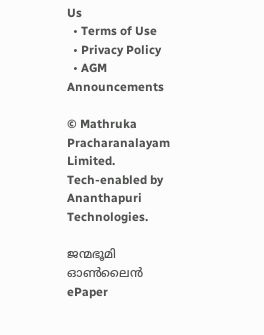Us
  • Terms of Use
  • Privacy Policy
  • AGM Announcements

© Mathruka Pracharanalayam Limited.
Tech-enabled by Ananthapuri Technologies.

ജന്മഭൂമി ഓണ്‍ലൈന്‍
ePaper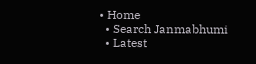• Home
  • Search Janmabhumi
  • Latest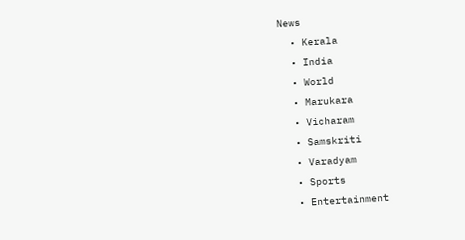News
  • Kerala
  • India
  • World
  • Marukara
  • Vicharam
  • Samskriti
  • Varadyam
  • Sports
  • Entertainment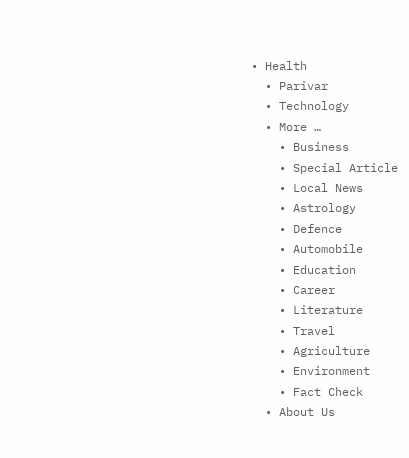• Health
  • Parivar
  • Technology
  • More …
    • Business
    • Special Article
    • Local News
    • Astrology
    • Defence
    • Automobile
    • Education
    • Career
    • Literature
    • Travel
    • Agriculture
    • Environment
    • Fact Check
  • About Us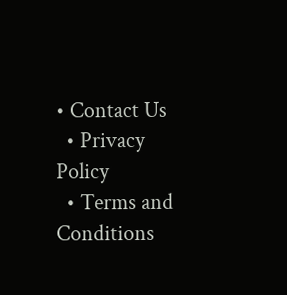• Contact Us
  • Privacy Policy
  • Terms and Conditions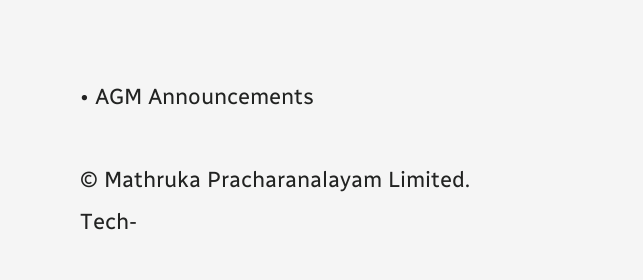• AGM Announcements

© Mathruka Pracharanalayam Limited.
Tech-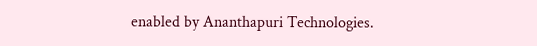enabled by Ananthapuri Technologies.